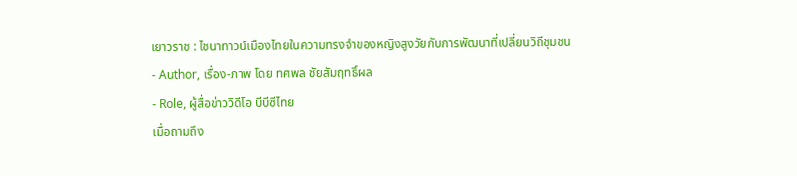เยาวราช : ไชนาทาวน์เมืองไทยในความทรงจำของหญิงสูงวัยกับการพัฒนาที่เปลี่ยนวิถีชุมชน
- Author, เรื่อง-ภาพ โดย ทศพล ชัยสัมฤทธิ์ผล
- Role, ผู้สื่อข่าววิดีโอ บีบีซีไทย
เมื่อถามถึง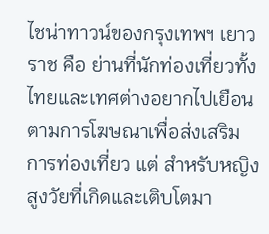ไชน่าทาวน์ของกรุงเทพฯ เยาวราช คือ ย่านที่นักท่องเที่ยวทั้งไทยและเทศต่างอยากไปเยือน ตามการโฆษณาเพื่อส่งเสริมการท่องเที่ยว แต่ สำหรับหญิงสูงวัยที่เกิดและเติบโตมา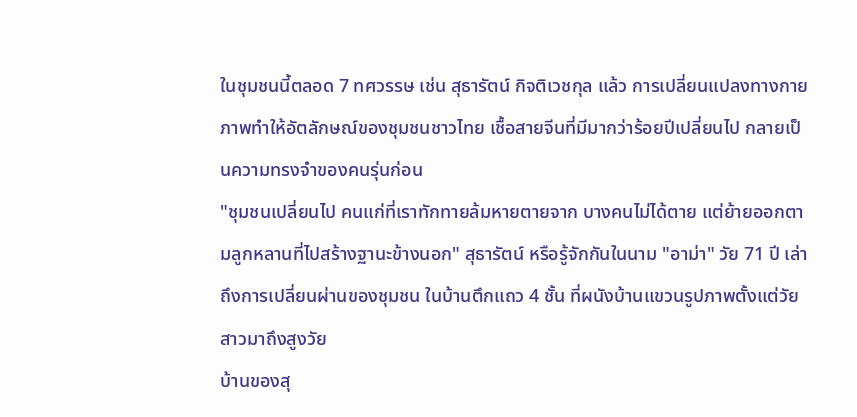ในชุมชนนี้ตลอด 7 ทศวรรษ เช่น สุธารัตน์ กิจติเวชกุล แล้ว การเปลี่ยนแปลงทางกายภาพทำให้อัตลักษณ์ของชุมชนชาวไทย เชื้อสายจีนที่มีมากว่าร้อยปีเปลี่ยนไป กลายเป็นความทรงจำของคนรุ่นก่อน
"ชุมชนเปลี่ยนไป คนแก่ที่เราทักทายล้มหายตายจาก บางคนไม่ได้ตาย แต่ย้ายออกตามลูกหลานที่ไปสร้างฐานะข้างนอก" สุธารัตน์ หรือรู้จักกันในนาม "อาม่า" วัย 71 ปี เล่าถึงการเปลี่ยนผ่านของชุมชน ในบ้านตึกแถว 4 ชั้น ที่ผนังบ้านแขวนรูปภาพตั้งแต่วัยสาวมาถึงสูงวัย
บ้านของสุ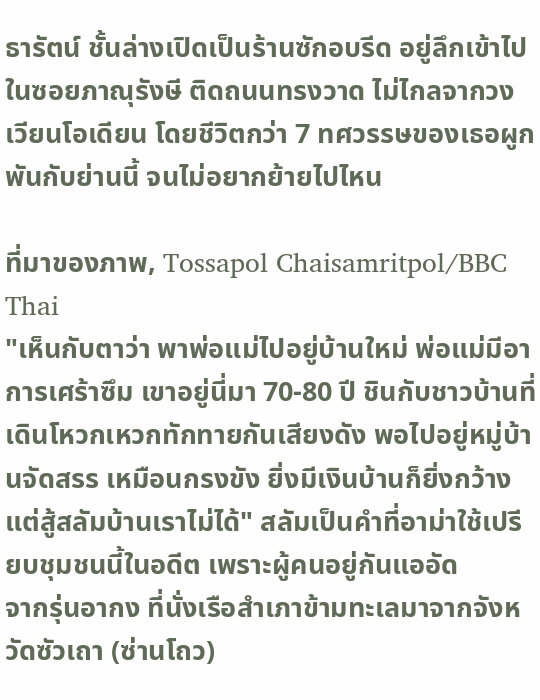ธารัตน์ ชั้นล่างเปิดเป็นร้านซักอบรีด อยู่ลึกเข้าไปในซอยภาณุรังษี ติดถนนทรงวาด ไม่ไกลจากวงเวียนโอเดียน โดยชีวิตกว่า 7 ทศวรรษของเธอผูกพันกับย่านนี้ จนไม่อยากย้ายไปไหน

ที่มาของภาพ, Tossapol Chaisamritpol/BBC Thai
"เห็นกับตาว่า พาพ่อแม่ไปอยู่บ้านใหม่ พ่อแม่มีอาการเศร้าซึม เขาอยู่นี่มา 70-80 ปี ชินกับชาวบ้านที่เดินโหวกเหวกทักทายกันเสียงดัง พอไปอยู่หมู่บ้านจัดสรร เหมือนกรงขัง ยิ่งมีเงินบ้านก็ยิ่งกว้าง แต่สู้สลัมบ้านเราไม่ได้" สลัมเป็นคำที่อาม่าใช้เปรียบชุมชนนี้ในอดีต เพราะผู้คนอยู่กันแออัด
จากรุ่นอากง ที่นั่งเรือสำเภาข้ามทะเลมาจากจังหวัดซัวเถา (ซ่านโถว)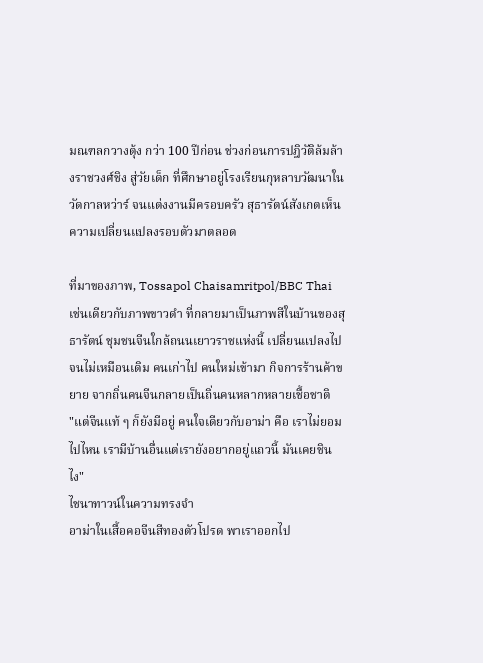มณฑลกวางตุ้ง กว่า 100 ปีก่อน ช่วงก่อนการปฎิวัติล้มล้างราชวงศ์ชิง สู่วัยเด็ก ที่ศึกษาอยู่โรงเรียนกุหลาบวัฒนาในวัดกาลหว่าร์ จนแต่งงานมีครอบครัว สุธารัตน์สังเกตเห็นความเปลี่ยนแปลงรอบตัวมาตลอด

ที่มาของภาพ, Tossapol Chaisamritpol/BBC Thai
เช่นเดียวกับภาพขาวดำ ที่กลายมาเป็นภาพสีในบ้านของสุธารัตน์ ชุมชนจีนใกล้ถนนเยาวราชแห่งนี้ เปลี่ยนแปลงไปจนไม่เหมือนเดิม คนเก่าไป คนใหม่เข้ามา กิจการร้านค้าขยาย จากถิ่นคนจีนกลายเป็นถิ่นคนหลากหลายเชื้อชาติ
"แต่จีนแท้ ๆ ก็ยังมีอยู่ คนใจเดียวกับอาม่า คือ เราไม่ยอมไปไหน เรามีบ้านอื่นแต่เรายังอยากอยู่แถวนี้ มันเคยชินไง"
ไชนาทาวน์ในความทรงจำ
อาม่าในเสื้อคอจีนสีทองตัวโปรด พาเราออกไป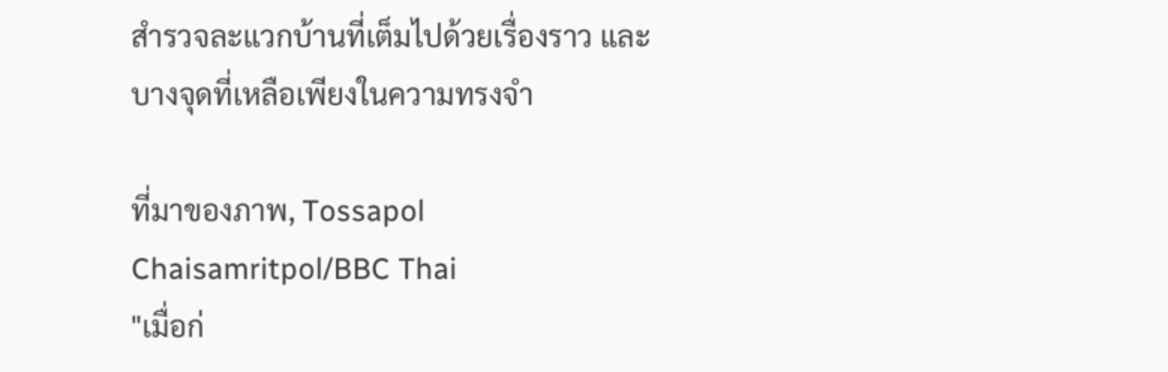สำรวจละแวกบ้านที่เต็มไปด้วยเรื่องราว และบางจุดที่เหลือเพียงในความทรงจำ

ที่มาของภาพ, Tossapol Chaisamritpol/BBC Thai
"เมื่อก่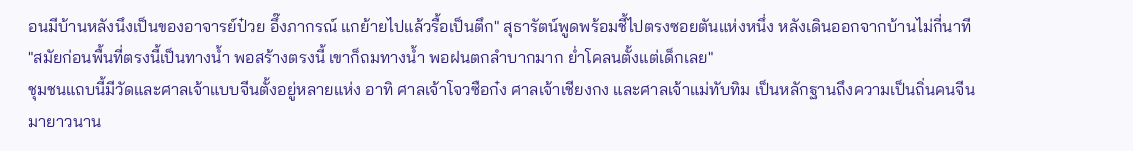อนมีบ้านหลังนึงเป็นของอาจารย์ป๋วย อึ๊งภากรณ์ แกย้ายไปแล้วรื้อเป็นตึก" สุธารัตน์พูดพร้อมชี้ไปตรงซอยตันแห่งหนึ่ง หลังเดินออกจากบ้านไม่กี่นาที
"สมัยก่อนพื้นที่ตรงนี้เป็นทางน้ำ พอสร้างตรงนี้ เขาก็ถมทางน้ำ พอฝนตกลำบากมาก ย่ำโคลนตั้งแต่เด็กเลย"
ชุมชนแถบนี้มีวัดและศาลเจ้าแบบจีนตั้งอยู่หลายแห่ง อาทิ ศาลเจ้าโจวซือก๋ง ศาลเจ้าเชียงกง และศาลเจ้าแม่ทับทิม เป็นหลักฐานถึงความเป็นถิ่นคนจีนมายาวนาน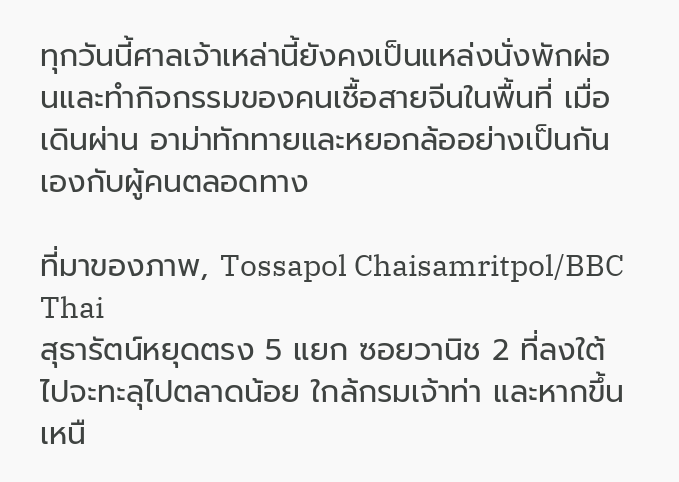ทุกวันนี้ศาลเจ้าเหล่านี้ยังคงเป็นแหล่งนั่งพักผ่อนและทำกิจกรรมของคนเชื้อสายจีนในพื้นที่ เมื่อเดินผ่าน อาม่าทักทายและหยอกล้ออย่างเป็นกันเองกับผู้คนตลอดทาง

ที่มาของภาพ, Tossapol Chaisamritpol/BBC Thai
สุธารัตน์หยุดตรง 5 แยก ซอยวานิช 2 ที่ลงใต้ไปจะทะลุไปตลาดน้อย ใกล้กรมเจ้าท่า และหากขึ้นเหนื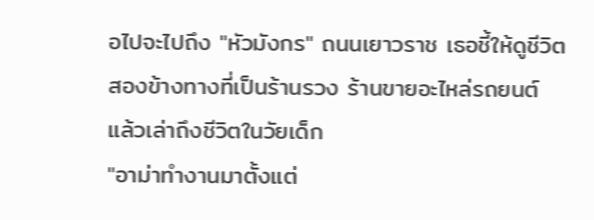อไปจะไปถึง "หัวมังกร" ถนนเยาวราช เธอชี้ให้ดูชีวิตสองข้างทางที่เป็นร้านรวง ร้านขายอะไหล่รถยนต์ แล้วเล่าถึงชีวิตในวัยเด็ก
"อาม่าทำงานมาตั้งแต่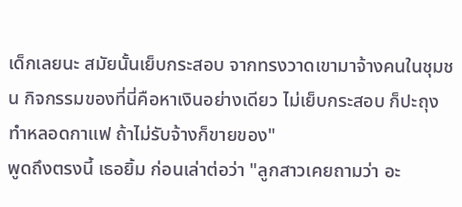เด็กเลยนะ สมัยนั้นเย็บกระสอบ จากทรงวาดเขามาจ้างคนในชุมชน กิจกรรมของที่นี่คือหาเงินอย่างเดียว ไม่เย็บกระสอบ ก็ปะถุง ทำหลอดกาแฟ ถ้าไม่รับจ้างก็ขายของ"
พูดถึงตรงนี้ เธอยิ้ม ก่อนเล่าต่อว่า "ลูกสาวเคยถามว่า อะ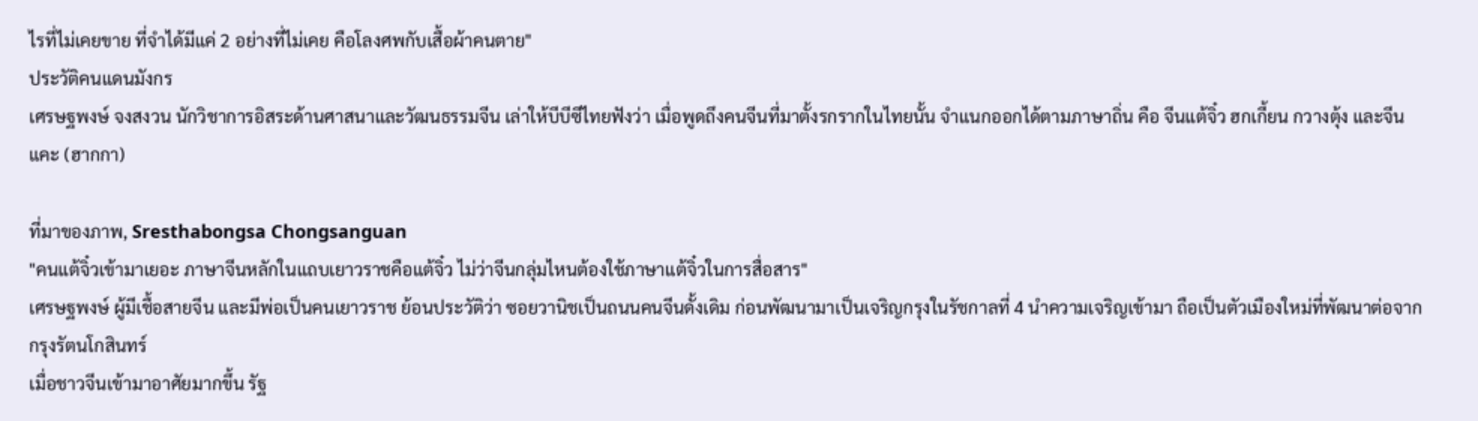ไรที่ไม่เคยขาย ที่จำได้มีแค่ 2 อย่างที่ไม่เคย คือโลงศพกับเสื้อผ้าคนตาย"
ประวัติคนแดนมังกร
เศรษฐพงษ์ จงสงวน นักวิชาการอิสระด้านศาสนาและวัฒนธรรมจีน เล่าให้บีบีซีไทยฟังว่า เมื่อพูดถึงคนจีนที่มาตั้งรกรากในไทยนั้น จำแนกออกได้ตามภาษาถิ่น คือ จีนแต้จิ๋ว ฮกเกี้ยน กวางตุ้ง และจีนแคะ (ฮากกา)

ที่มาของภาพ, Sresthabongsa Chongsanguan
"คนแต้จิ๋วเข้ามาเยอะ ภาษาจีนหลักในแถบเยาวราชคือแต้จิ๋ว ไม่ว่าจีนกลุ่มไหนต้องใช้ภาษาแต้จิ๋วในการสื่อสาร"
เศรษฐพงษ์ ผู้มีเชื้อสายจีน และมีพ่อเป็นคนเยาวราช ย้อนประวัติว่า ซอยวานิชเป็นถนนคนจีนดั้งเดิม ก่อนพัฒนามาเป็นเจริญกรุงในรัชกาลที่ 4 นำความเจริญเข้ามา ถือเป็นตัวเมืองใหม่ที่พัฒนาต่อจากกรุงรัตนโกสินทร์
เมื่อชาวจีนเข้ามาอาศัยมากขึ้น รัฐ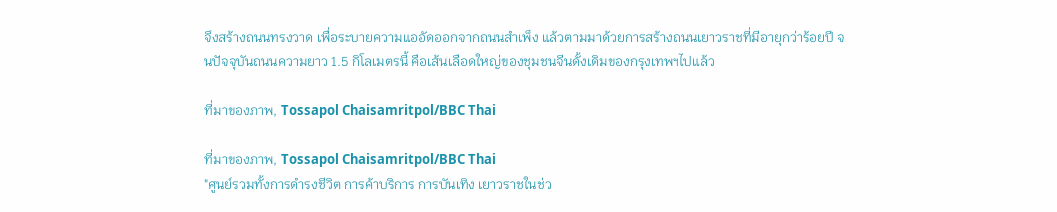จึงสร้างถนนทรงวาด เพื่อระบายความแออัดออกจากถนนสำเพ็ง แล้วตามมาด้วยการสร้างถนนเยาวราชที่มีอายุกว่าร้อยปี จนปัจจุบันถนนความยาว 1.5 กิโลเมตรนี้ คือเส้นเลือดใหญ่ของชุมชนจีนดั้งเดิมของกรุงเทพฯไปแล้ว

ที่มาของภาพ, Tossapol Chaisamritpol/BBC Thai

ที่มาของภาพ, Tossapol Chaisamritpol/BBC Thai
"ศูนย์รวมทั้งการดำรงชีวิต การค้าบริการ การบันเทิง เยาวราชในช่ว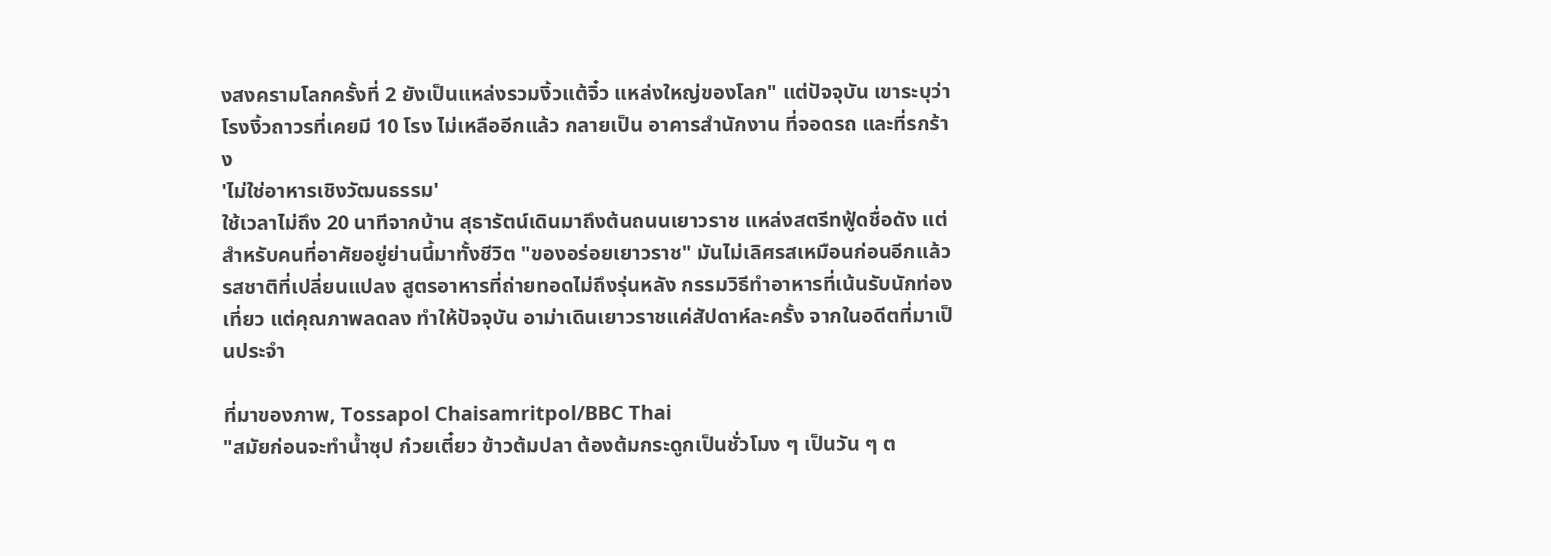งสงครามโลกครั้งที่ 2 ยังเป็นแหล่งรวมงิ้วแต้จิ๋ว แหล่งใหญ่ของโลก" แต่ปัจจุบัน เขาระบุว่า โรงงิ้วถาวรที่เคยมี 10 โรง ไม่เหลืออีกแล้ว กลายเป็น อาคารสำนักงาน ที่จอดรถ และที่รกร้าง
'ไม่ใช่อาหารเชิงวัฒนธรรม'
ใช้เวลาไม่ถึง 20 นาทีจากบ้าน สุธารัตน์เดินมาถึงต้นถนนเยาวราช แหล่งสตรีทฟู้ดชื่อดัง แต่สำหรับคนที่อาศัยอยู่ย่านนี้มาทั้งชีวิต "ของอร่อยเยาวราช" มันไม่เลิศรสเหมือนก่อนอีกแล้ว
รสชาติที่เปลี่ยนแปลง สูตรอาหารที่ถ่ายทอดไม่ถึงรุ่นหลัง กรรมวิธีทำอาหารที่เน้นรับนักท่องเที่ยว แต่คุณภาพลดลง ทำให้ปัจจุบัน อาม่าเดินเยาวราชแค่สัปดาห์ละครั้ง จากในอดีตที่มาเป็นประจำ

ที่มาของภาพ, Tossapol Chaisamritpol/BBC Thai
"สมัยก่อนจะทำน้ำซุป ก๋วยเตี๋ยว ข้าวต้มปลา ต้องต้มกระดูกเป็นชั่วโมง ๆ เป็นวัน ๆ ต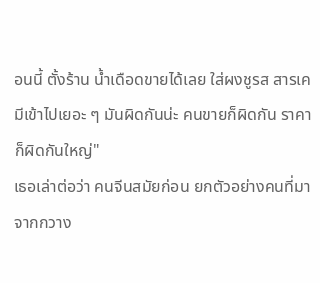อนนี้ ตั้งร้าน น้ำเดือดขายได้เลย ใส่ผงชูรส สารเคมีเข้าไปเยอะ ๆ มันผิดกันน่ะ คนขายก็ผิดกัน ราคาก็ผิดกันใหญ่"
เธอเล่าต่อว่า คนจีนสมัยก่อน ยกตัวอย่างคนที่มาจากกวาง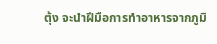ตุ้ง จะนำฝีมือการทำอาหารจากภูมิ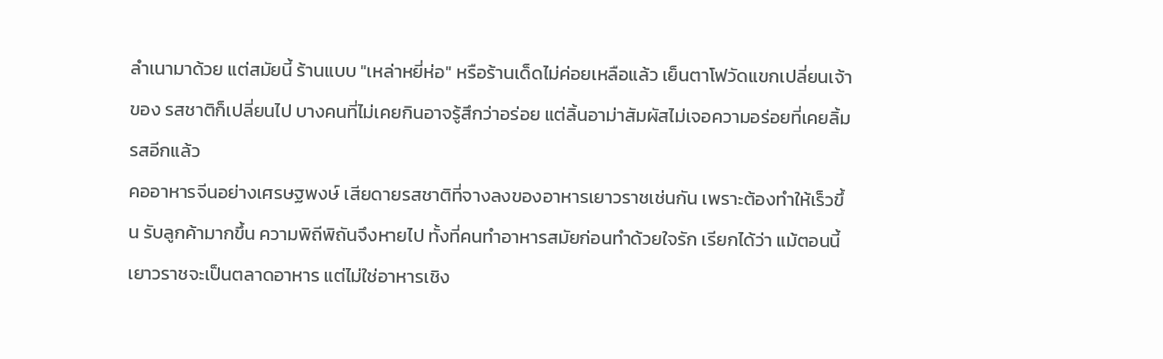ลำเนามาด้วย แต่สมัยนี้ ร้านแบบ "เหล่าหยี่ห่อ" หรือร้านเด็ดไม่ค่อยเหลือแล้ว เย็นตาโฟวัดแขกเปลี่ยนเจ้าของ รสชาติก็เปลี่ยนไป บางคนที่ไม่เคยกินอาจรู้สึกว่าอร่อย แต่ลิ้นอาม่าสัมผัสไม่เจอความอร่อยที่เคยลิ้มรสอีกแล้ว
คออาหารจีนอย่างเศรษฐพงษ์ เสียดายรสชาติที่จางลงของอาหารเยาวราชเช่นกัน เพราะต้องทำให้เร็วขึ้น รับลูกค้ามากขึ้น ความพิถีพิถันจึงหายไป ทั้งที่คนทำอาหารสมัยก่อนทำด้วยใจรัก เรียกได้ว่า แม้ตอนนี้เยาวราชจะเป็นตลาดอาหาร แต่ไม่ใช่อาหารเชิง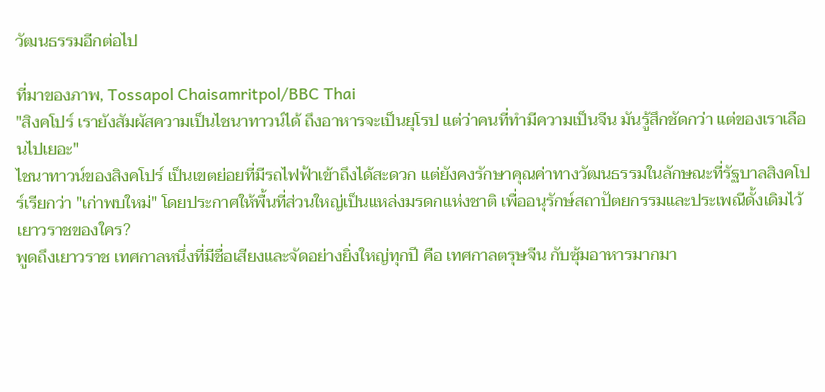วัฒนธรรมอีกต่อไป

ที่มาของภาพ, Tossapol Chaisamritpol/BBC Thai
"สิงคโปร์ เรายังสัมผัสความเป็นไชนาทาวน์ได้ ถึงอาหารจะเป็นยุโรป แต่ว่าคนที่ทำมีความเป็นจีน มันรู้สึกชัดกว่า แต่ของเราเลือนไปเยอะ"
ไชนาทาวน์ของสิงคโปร์ เป็นเขตย่อยที่มีรถไฟฟ้าเข้าถึงได้สะดวก แต่ยังคงรักษาคุณค่าทางวัฒนธรรมในลักษณะที่รัฐบาลสิงคโปร์เรียกว่า "เก่าพบใหม่" โดยประกาศให้พื้นที่ส่วนใหญ่เป็นแหล่งมรดกแห่งชาติ เพื่ออนุรักษ์สถาปัตยกรรมและประเพณีดั้งเดิมไว้
เยาวราชของใคร?
พูดถึงเยาวราช เทศกาลหนึ่งที่มีชื่อเสียงและจัดอย่างยิ่งใหญ่ทุกปี คือ เทศกาลตรุษจีน กับซุ้มอาหารมากมา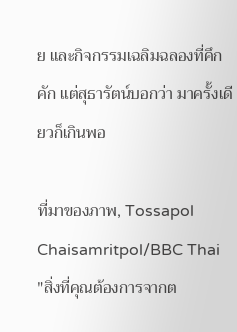ย และกิจกรรมเฉลิมฉลองที่คึกคัก แต่สุธารัตน์บอกว่า มาครั้งเดียวก็เกินพอ

ที่มาของภาพ, Tossapol Chaisamritpol/BBC Thai
"สิ่งที่คุณต้องการจากต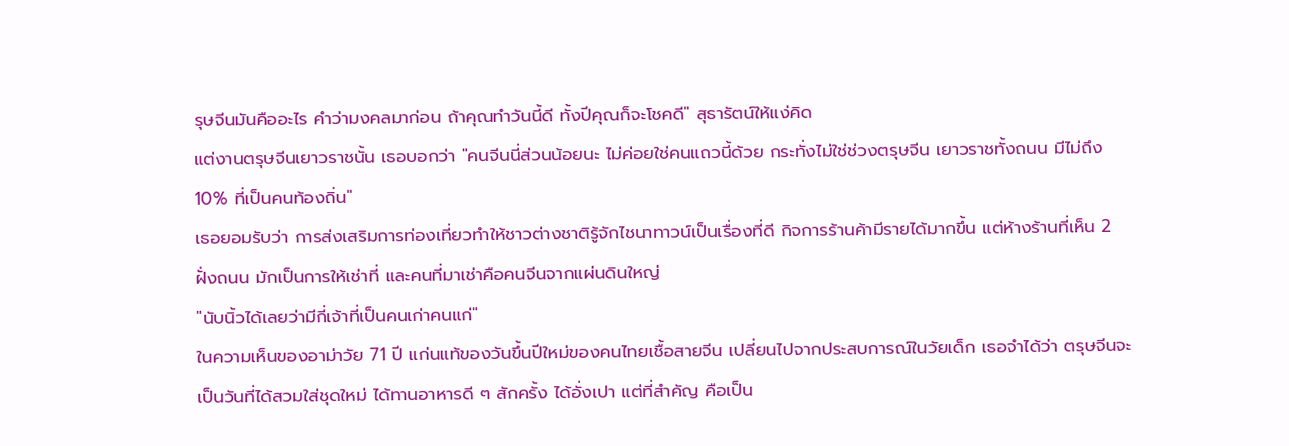รุษจีนมันคืออะไร คำว่ามงคลมาก่อน ถ้าคุณทำวันนี้ดี ทั้งปีคุณก็จะโชคดี" สุธารัตน์ให้แง่คิด
แต่งานตรุษจีนเยาวราชนั้น เธอบอกว่า "คนจีนนี่ส่วนน้อยนะ ไม่ค่อยใช่คนแถวนี้ด้วย กระทั่งไม่ใช่ช่วงตรุษจีน เยาวราชทั้งถนน มีไม่ถึง 10% ที่เป็นคนท้องถิ่น"
เธอยอมรับว่า การส่งเสริมการท่องเที่ยวทำให้ชาวต่างชาติรู้จักไชนาทาวน์เป็นเรื่องที่ดี กิจการร้านค้ามีรายได้มากขึ้น แต่ห้างร้านที่เห็น 2 ฝั่งถนน มักเป็นการให้เช่าที่ และคนที่มาเช่าคือคนจีนจากแผ่นดินใหญ่
"นับนิ้วได้เลยว่ามีกี่เจ้าที่เป็นคนเก่าคนแก่"
ในความเห็นของอาม่าวัย 71 ปี แก่นแท้ของวันขึ้นปีใหม่ของคนไทยเชื้อสายจีน เปลี่ยนไปจากประสบการณ์ในวัยเด็ก เธอจำได้ว่า ตรุษจีนจะเป็นวันที่ได้สวมใส่ชุดใหม่ ได้ทานอาหารดี ๆ สักครั้ง ได้อั่งเปา แต่ที่สำคัญ คือเป็น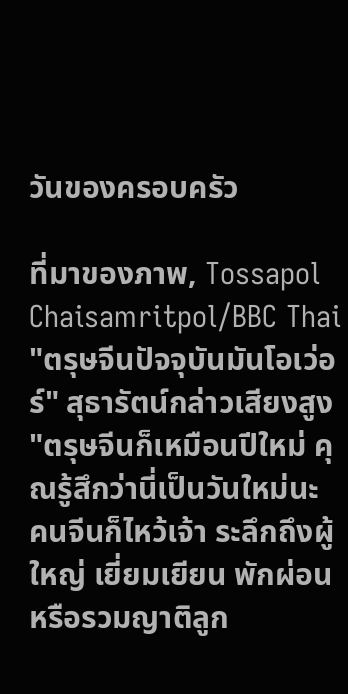วันของครอบครัว

ที่มาของภาพ, Tossapol Chaisamritpol/BBC Thai
"ตรุษจีนปัจจุบันมันโอเว่อร์" สุธารัตน์กล่าวเสียงสูง "ตรุษจีนก็เหมือนปีใหม่ คุณรู้สึกว่านี่เป็นวันใหม่นะ คนจีนก็ไหว้เจ้า ระลึกถึงผู้ใหญ่ เยี่ยมเยียน พักผ่อน หรือรวมญาติลูก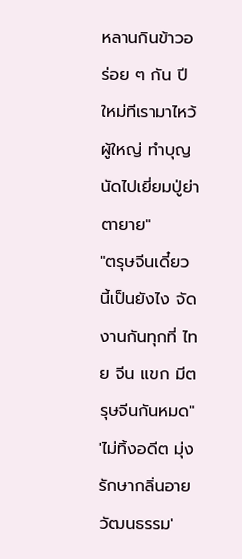หลานกินข้าวอร่อย ๆ กัน ปีใหม่ทีเรามาไหว้ผู้ใหญ่ ทำบุญ นัดไปเยี่ยมปู่ย่าตายาย"
"ตรุษจีนเดี๋ยวนี้เป็นยังไง จัดงานกันทุกที่ ไทย จีน แขก มีตรุษจีนกันหมด"
'ไม่ทิ้งอดีต มุ่งรักษากลิ่นอายวัฒนธรรม'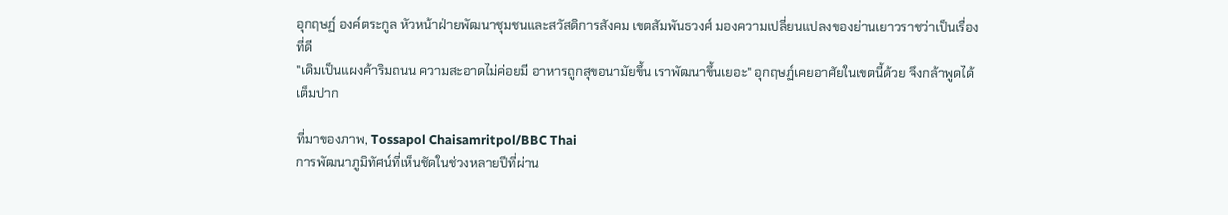อุกฤษฏ์ องค์ตระกูล หัวหน้าฝ่ายพัฒนาชุมชนและสวัสดิการสังคม เขตสัมพันธวงศ์ มองความเปลี่ยนแปลงของย่านเยาวราชว่าเป็นเรื่องที่ดี
"เดิมเป็นแผงค้าริมถนน ความสะอาดไม่ค่อยมี อาหารถูกสุขอนามัยขึ้น เราพัฒนาขึ้นเยอะ" อุกฤษฏ์เคยอาศัยในเขตนี้ด้วย จึงกล้าพูดได้เต็มปาก

ที่มาของภาพ, Tossapol Chaisamritpol/BBC Thai
การพัฒนาภูมิทัศน์ที่เห็นชัดในช่วงหลายปีที่ผ่าน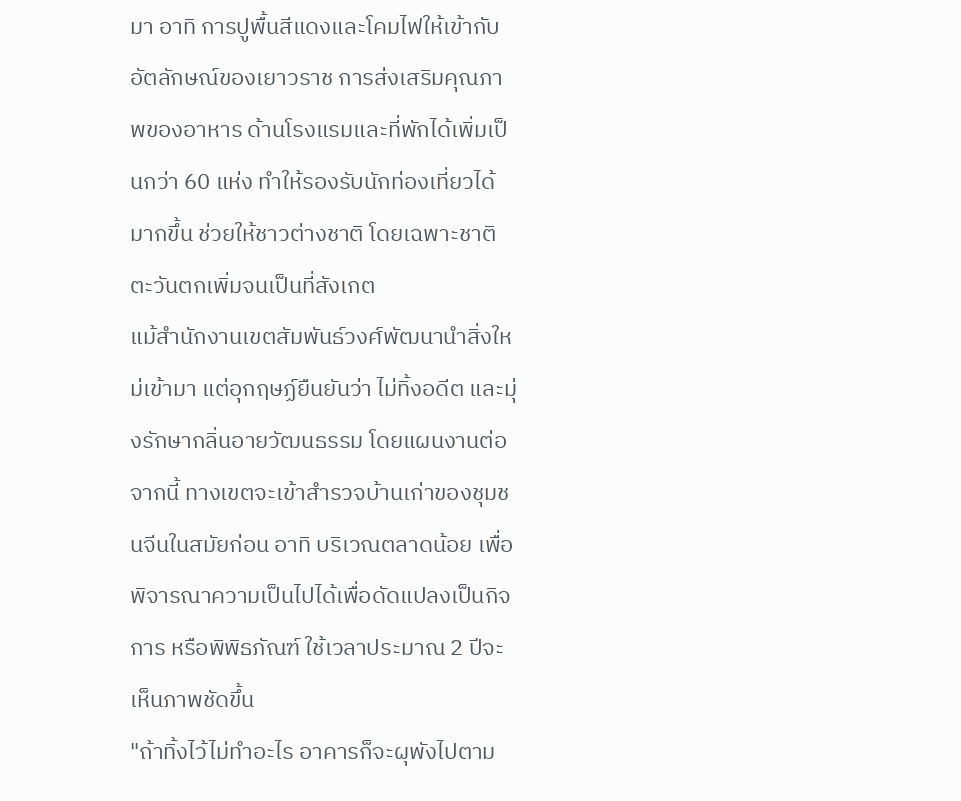มา อาทิ การปูพื้นสีแดงและโคมไฟให้เข้ากับอัตลักษณ์ของเยาวราช การส่งเสริมคุณภาพของอาหาร ด้านโรงแรมและที่พักได้เพิ่มเป็นกว่า 60 แห่ง ทำให้รองรับนักท่องเที่ยวได้มากขึ้น ช่วยให้ชาวต่างชาติ โดยเฉพาะชาติตะวันตกเพิ่มจนเป็นที่สังเกต
แม้สำนักงานเขตสัมพันธ์วงศ์พัฒนานำสิ่งใหม่เข้ามา แต่อุกฤษฏ์ยืนยันว่า ไม่ทิ้งอดีต และมุ่งรักษากลิ่นอายวัฒนธรรม โดยแผนงานต่อจากนี้ ทางเขตจะเข้าสำรวจบ้านเก่าของชุมชนจีนในสมัยก่อน อาทิ บริเวณตลาดน้อย เพื่อพิจารณาความเป็นไปได้เพื่อดัดแปลงเป็นกิจการ หรือพิพิธภัณฑ์ ใช้เวลาประมาณ 2 ปีจะเห็นภาพชัดขึ้น
"ถ้าทิ้งไว้ไม่ทำอะไร อาคารก็จะผุพังไปตาม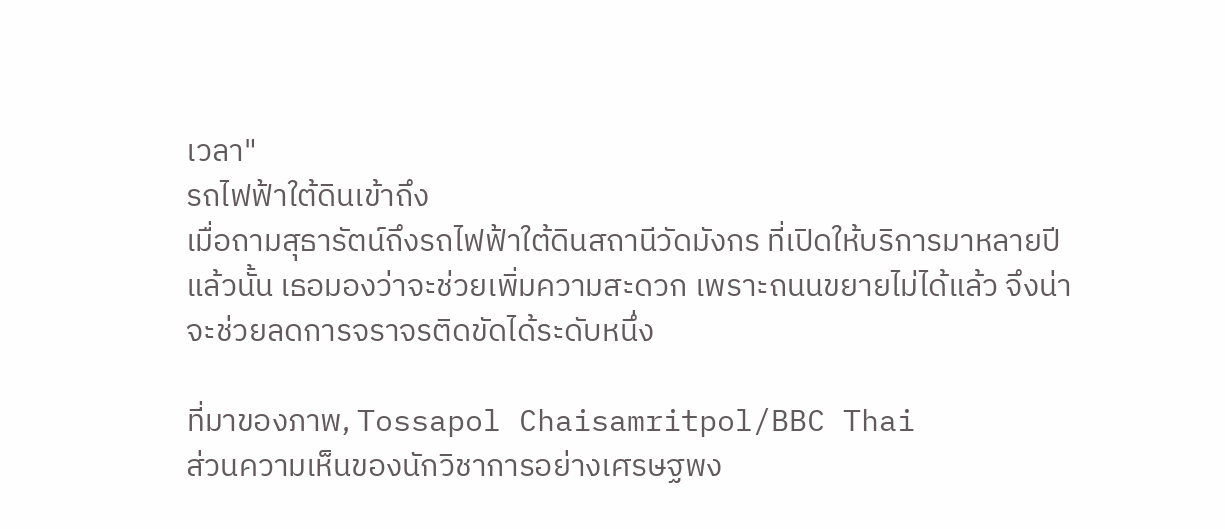เวลา"
รถไฟฟ้าใต้ดินเข้าถึง
เมื่อถามสุธารัตน์ถึงรถไฟฟ้าใต้ดินสถานีวัดมังกร ที่เปิดให้บริการมาหลายปีแล้วนั้น เธอมองว่าจะช่วยเพิ่มความสะดวก เพราะถนนขยายไม่ได้แล้ว จึงน่าจะช่วยลดการจราจรติดขัดได้ระดับหนึ่ง

ที่มาของภาพ, Tossapol Chaisamritpol/BBC Thai
ส่วนความเห็นของนักวิชาการอย่างเศรษฐพง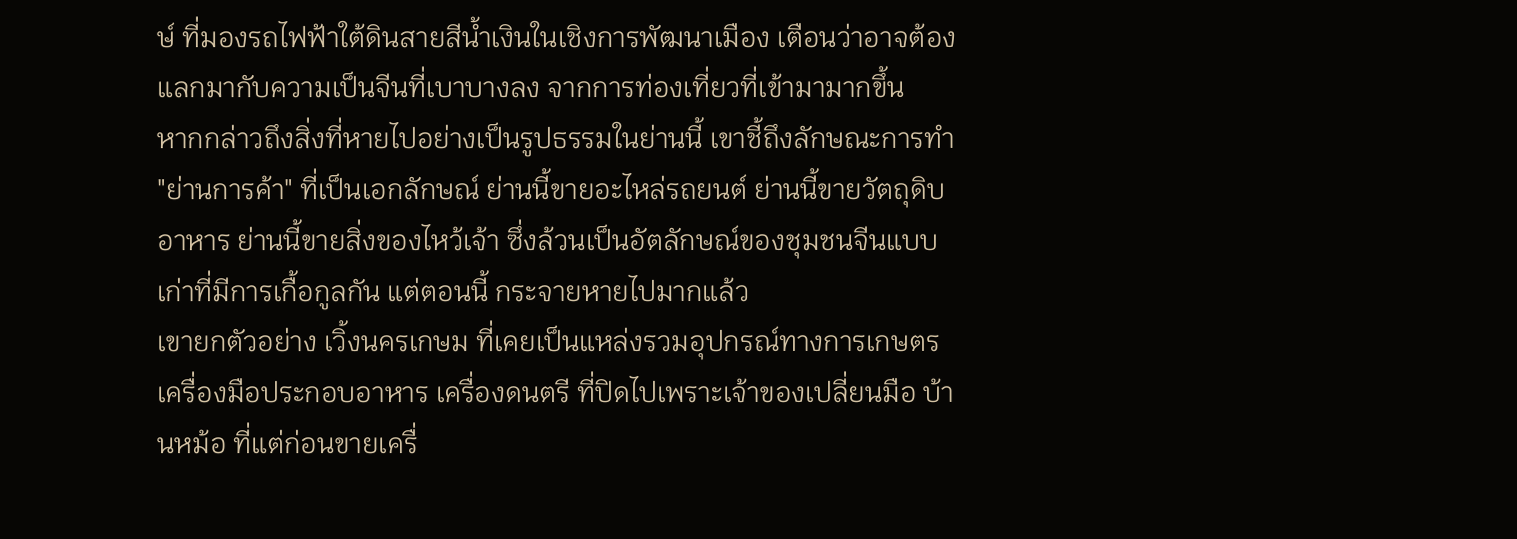ษ์ ที่มองรถไฟฟ้าใต้ดินสายสีน้ำเงินในเชิงการพัฒนาเมือง เตือนว่าอาจต้องแลกมากับความเป็นจีนที่เบาบางลง จากการท่องเที่ยวที่เข้ามามากขึ้น
หากกล่าวถึงสิ่งที่หายไปอย่างเป็นรูปธรรมในย่านนี้ เขาชี้ถึงลักษณะการทำ "ย่านการค้า" ที่เป็นเอกลักษณ์ ย่านนี้ขายอะไหล่รถยนต์ ย่านนี้ขายวัตถุดิบอาหาร ย่านนี้ขายสิ่งของไหว้เจ้า ซึ่งล้วนเป็นอัตลักษณ์ของชุมชนจีนแบบเก่าที่มีการเกื้อกูลกัน แต่ตอนนี้ กระจายหายไปมากแล้ว
เขายกตัวอย่าง เวิ้งนครเกษม ที่เคยเป็นแหล่งรวมอุปกรณ์ทางการเกษตร เครื่องมือประกอบอาหาร เครื่องดนตรี ที่ปิดไปเพราะเจ้าของเปลี่ยนมือ บ้านหม้อ ที่แต่ก่อนขายเครื่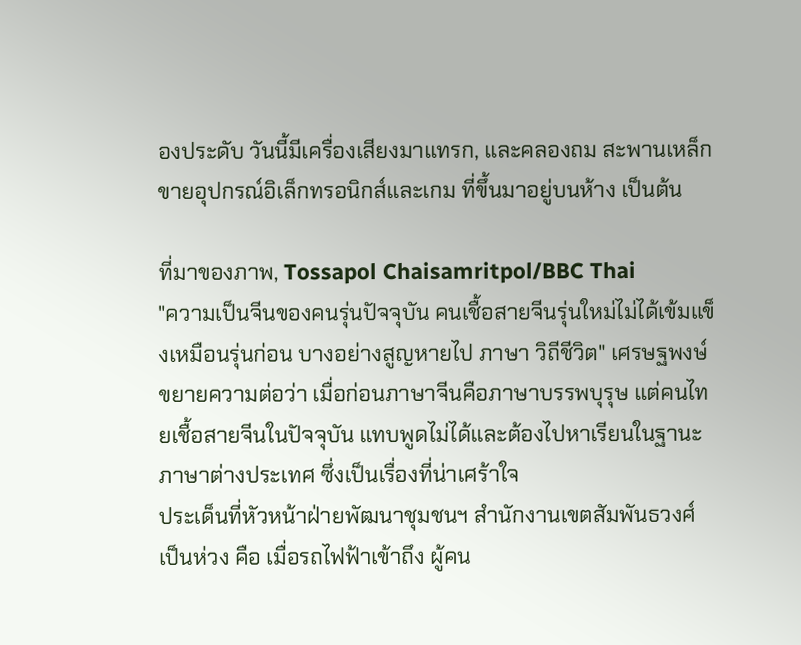องประดับ วันนี้มีเครื่องเสียงมาแทรก, และคลองถม สะพานเหล็ก ขายอุปกรณ์อิเล็กทรอนิกส์และเกม ที่ขึ้นมาอยู่บนห้าง เป็นต้น

ที่มาของภาพ, Tossapol Chaisamritpol/BBC Thai
"ความเป็นจีนของคนรุ่นปัจจุบัน คนเชื้อสายจีนรุ่นใหม่ไม่ได้เข้มแข็งเหมือนรุ่นก่อน บางอย่างสูญหายไป ภาษา วิถีชีวิต" เศรษฐพงษ์ ขยายความต่อว่า เมื่อก่อนภาษาจีนคือภาษาบรรพบุรุษ แต่คนไทยเชื้อสายจีนในปัจจุบัน แทบพูดไม่ได้และต้องไปหาเรียนในฐานะภาษาต่างประเทศ ซึ่งเป็นเรื่องที่น่าเศร้าใจ
ประเด็นที่หัวหน้าฝ่ายพัฒนาชุมชนฯ สำนักงานเขตสัมพันธวงศ์ เป็นห่วง คือ เมื่อรถไฟฟ้าเข้าถึง ผู้คน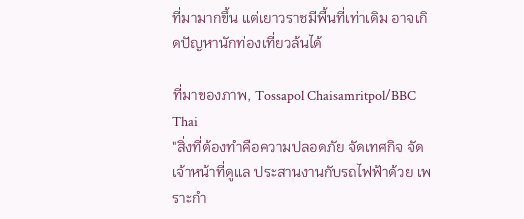ที่มามากขึ้น แต่เยาวราชมีพื้นที่เท่าเดิม อาจเกิดปัญหานักท่องเที่ยวล้นได้

ที่มาของภาพ, Tossapol Chaisamritpol/BBC Thai
"สิ่งที่ต้องทำคือความปลอดภัย จัดเทศกิจ จัดเจ้าหน้าที่ดูแล ประสานงานกับรถไฟฟ้าด้วย เพราะกำ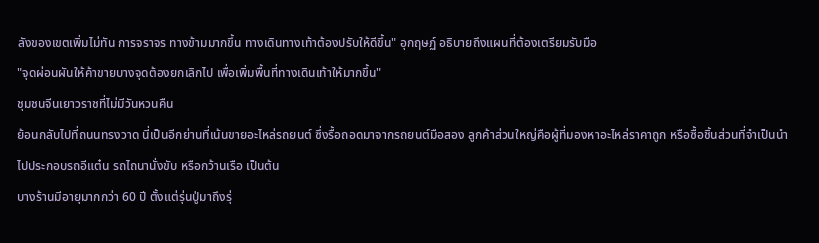ลังของเขตเพิ่มไม่ทัน การจราจร ทางข้ามมากขึ้น ทางเดินทางเท้าต้องปรับให้ดีขึ้น" อุกฤษฏ์ อธิบายถึงแผนที่ต้องเตรียมรับมือ
"จุดผ่อนผันให้ค้าขายบางจุดต้องยกเลิกไป เพื่อเพิ่มพื้นที่ทางเดินเท้าให้มากขึ้น"
ชุมชนจีนเยาวราชที่ไม่มีวันหวนคืน
ย้อนกลับไปที่ถนนทรงวาด นี่เป็นอีกย่านที่เน้นขายอะไหล่รถยนต์ ซึ่งรื้อถอดมาจากรถยนต์มือสอง ลูกค้าส่วนใหญ่คือผู้ที่มองหาอะไหล่ราคาถูก หรือซื้อชิ้นส่วนที่จำเป็นนำไปประกอบรถอีแต๋น รถไถนานั่งขับ หรือกว้านเรือ เป็นต้น
บางร้านมีอายุมากกว่า 60 ปี ตั้งแต่รุ่นปู่มาถึงรุ่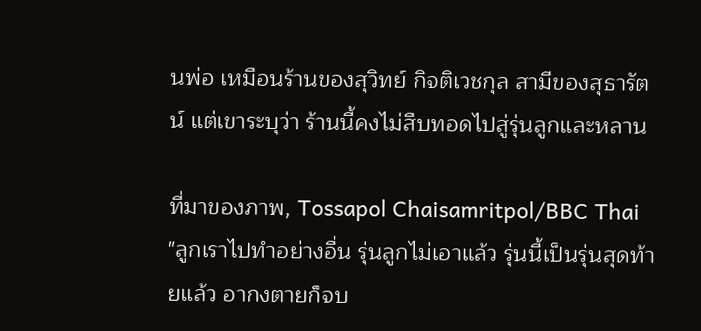นพ่อ เหมือนร้านของสุวิทย์ กิจติเวชกุล สามีของสุธารัตน์ แต่เขาระบุว่า ร้านนี้คงไม่สืบทอดไปสู่รุ่นลูกและหลาน

ที่มาของภาพ, Tossapol Chaisamritpol/BBC Thai
"ลูกเราไปทำอย่างอื่น รุ่นลูกไม่เอาแล้ว รุ่นนี้เป็นรุ่นสุดท้ายแล้ว อากงตายก็จบ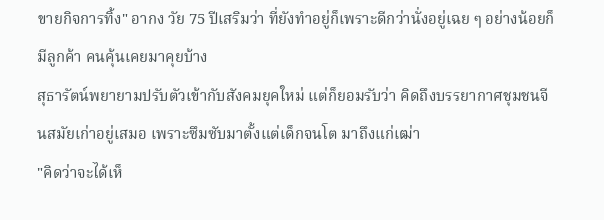ขายกิจการทิ้ง" อากง วัย 75 ปีเสริมว่า ที่ยังทำอยู่ก็เพราะดีกว่านั่งอยู่เฉย ๆ อย่างน้อยก็มีลูกค้า คนคุ้นเคยมาคุยบ้าง
สุธารัตน์พยายามปรับตัวเข้ากับสังคมยุคใหม่ แต่ก็ยอมรับว่า คิดถึงบรรยากาศชุมชนจีนสมัยเก่าอยู่เสมอ เพราะซึมซับมาตั้งแต่เด็กจนโต มาถึงแก่เฒ่า
"คิดว่าจะได้เห็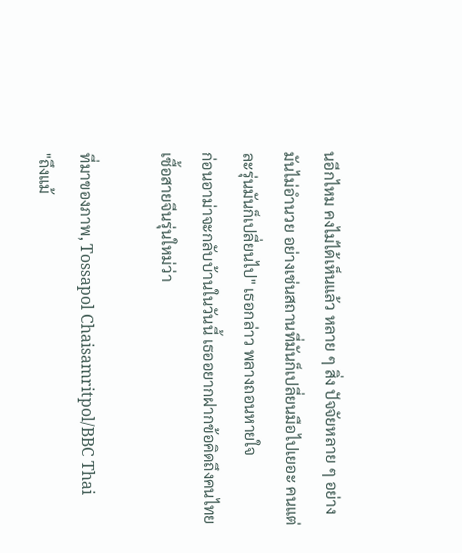นอีกไหม คงไม่ได้เห็นแล้ว หลาย ๆ สิ่ง ปัจจัยหลาย ๆ อย่างมันไม่อำนวย อย่างเช่นสถานที่มันก็เปลี่ยนมือไปเยอะ คนแต่ละรุ่นมันก็เปลี่ยนไป" เธอกล่าว พลางถอนหายใจ
ก่อนอาม่าจะกลับบ้านในวันนี้ เธออยากฝากข้อคิดถึงคนไทยเชื้อสายจีนรุ่นใหม่ว่า

ที่มาของภาพ, Tossapol Chaisamritpol/BBC Thai
"ถึงแม้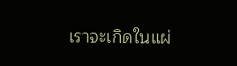เราจะเกิดในแผ่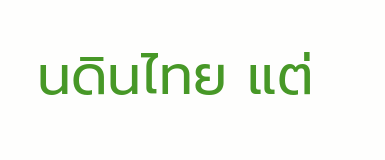นดินไทย แต่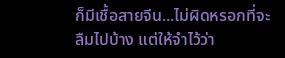ก็มีเชื้อสายจีน...ไม่ผิดหรอกที่จะลืมไปบ้าง แต่ให้จำไว้ว่า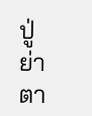ปู่ย่าตา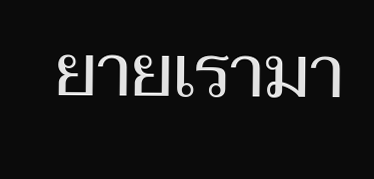ยายเรามา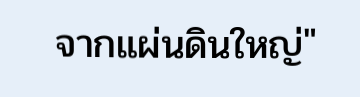จากแผ่นดินใหญ่"